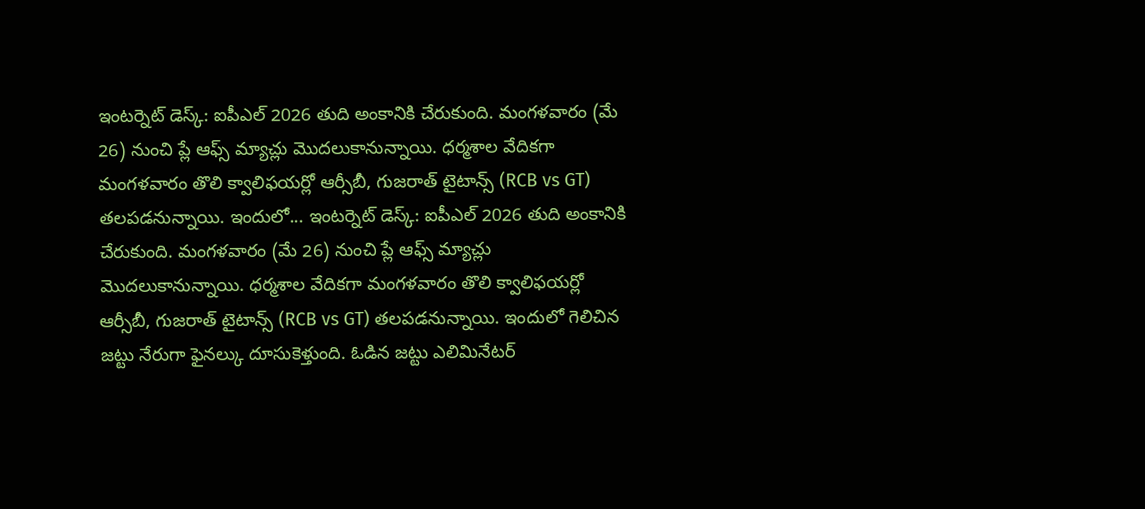ఇంటర్నెట్ డెస్క్: ఐపీఎల్ 2026 తుది అంకానికి చేరుకుంది. మంగళవారం (మే 26) నుంచి ప్లే ఆఫ్స్ మ్యాచ్లు మొదలుకానున్నాయి. ధర్మశాల వేదికగా మంగళవారం తొలి క్వాలిఫయర్లో ఆర్సీబీ, గుజరాత్ టైటాన్స్ (RCB vs GT) తలపడనున్నాయి. ఇందులో... ఇంటర్నెట్ డెస్క్: ఐపీఎల్ 2026 తుది అంకానికి చేరుకుంది. మంగళవారం (మే 26) నుంచి ప్లే ఆఫ్స్ మ్యాచ్లు మొదలుకానున్నాయి. ధర్మశాల వేదికగా మంగళవారం తొలి క్వాలిఫయర్లో ఆర్సీబీ, గుజరాత్ టైటాన్స్ (RCB vs GT) తలపడనున్నాయి. ఇందులో గెలిచిన జట్టు నేరుగా ఫైనల్కు దూసుకెళ్తుంది. ఓడిన జట్టు ఎలిమినేటర్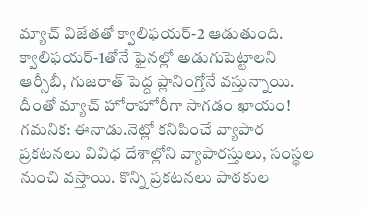మ్యాచ్ విజేతతో క్వాలిఫయర్-2 ఆడుతుంది. క్వాలిఫయర్-1తోనే ఫైనల్లో అడుగుపెట్టాలని ఆర్సీబీ, గుజరాత్ పెద్ద ప్లానింగ్తోనే వస్తున్నాయి. దీంతో మ్యాచ్ హోరాహోరీగా సాగడం ఖాయం! గమనిక: ఈనాడు.నెట్లో కనిపించే వ్యాపార ప్రకటనలు వివిధ దేశాల్లోని వ్యాపారస్తులు, సంస్థల నుంచి వస్తాయి. కొన్ని ప్రకటనలు పాఠకుల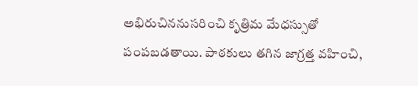అభిరుచిననుసరించి కృత్రిమ మేధస్సుతో పంపబడతాయి. పాఠకులు తగిన జాగ్రత్త వహించి,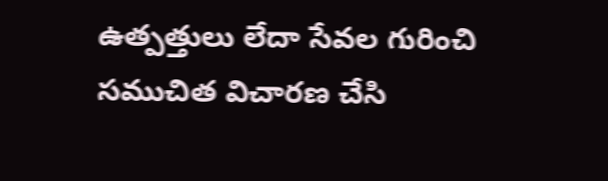ఉత్పత్తులు లేదా సేవల గురించి సముచిత విచారణ చేసి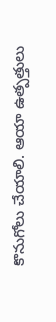కొనుగోలు చేయాలి. ఆయా ఉత్పత్తులు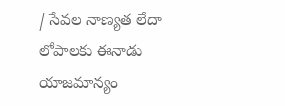/ సేవల నాణ్యత లేదా లోపాలకు ఈనాడు యాజమాన్యం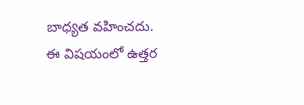బాధ్యత వహించదు. ఈ విషయంలో ఉత్తర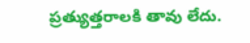ప్రత్యుత్తరాలకి తావు లేదు.